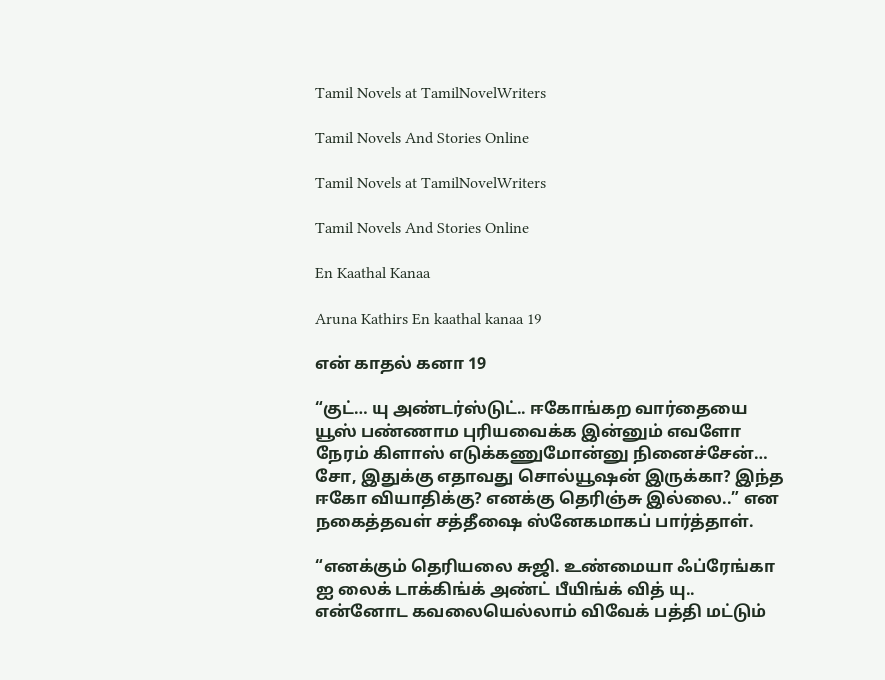Tamil Novels at TamilNovelWriters

Tamil Novels And Stories Online

Tamil Novels at TamilNovelWriters

Tamil Novels And Stories Online

En Kaathal Kanaa

Aruna Kathirs En kaathal kanaa 19

என் காதல் கனா 19

“குட்… யு அண்டர்ஸ்டுட்.. ஈகோங்கற வார்தையை யூஸ் பண்ணாம புரியவைக்க இன்னும் எவளோ நேரம் கிளாஸ் எடுக்கணுமோன்னு நினைச்சேன்… சோ, இதுக்கு எதாவது சொல்யூஷன் இருக்கா? இந்த ஈகோ வியாதிக்கு? எனக்கு தெரிஞ்சு இல்லை..” என நகைத்தவள் சத்தீஷை ஸ்னேகமாகப் பார்த்தாள்.

“எனக்கும் தெரியலை சுஜி. உண்மையா ஃப்ரேங்கா ஐ லைக் டாக்கிங்க் அண்ட் பீயிங்க் வித் யு.. என்னோட கவலையெல்லாம் விவேக் பத்தி மட்டும்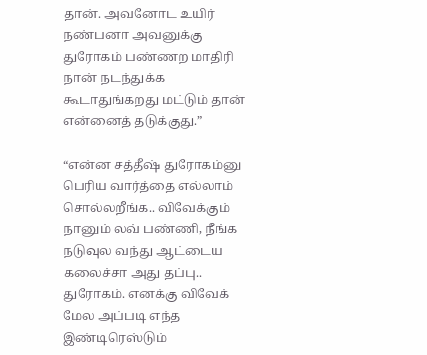தான். அவனோட உயிர் நண்பனா அவனுக்கு துரோகம் பண்ணற மாதிரி நான் நடந்துக்க கூடாதுங்கறது மட்டும் தான் என்னைத் தடுக்குது.”

“என்ன சத்தீஷ் துரோகம்னு பெரிய வார்த்தை எல்லாம் சொல்லறீங்க.. விவேக்கும் நானும் லவ் பண்ணி, நீங்க நடுவுல வந்து ஆட்டைய கலைச்சா அது தப்பு.. துரோகம். எனக்கு விவேக் மேல அப்படி எந்த இண்டிரெஸ்டும்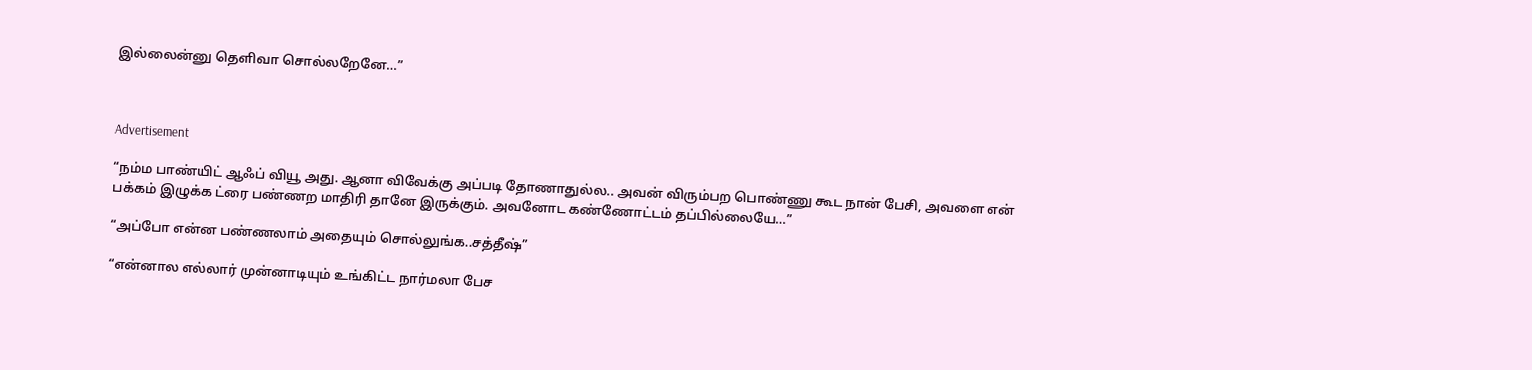இல்லைன்னு தெளிவா சொல்லறேனே…”



Advertisement

“நம்ம பாண்யிட் ஆஃப் வியூ அது. ஆனா விவேக்கு அப்படி தோணாதுல்ல.. அவன் விரும்பற பொண்ணு கூட நான் பேசி, அவளை என் பக்கம் இழுக்க ட்ரை பண்ணற மாதிரி தானே இருக்கும். அவனோட கண்ணோட்டம் தப்பில்லையே…”

“அப்போ என்ன பண்ணலாம் அதையும் சொல்லுங்க..சத்தீஷ்”

“என்னால எல்லார் முன்னாடியும் உங்கிட்ட நார்மலா பேச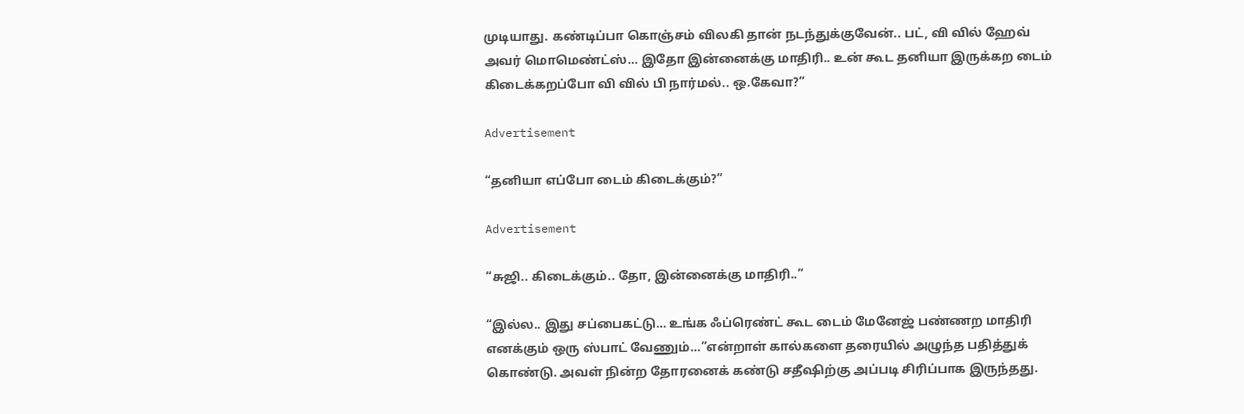முடியாது. கண்டிப்பா கொஞ்சம் விலகி தான் நடந்துக்குவேன்.. பட், வி வில் ஹேவ் அவர் மொமெண்ட்ஸ்… இதோ இன்னைக்கு மாதிரி.. உன் கூட தனியா இருக்கற டைம் கிடைக்கறப்போ வி வில் பி நார்மல்.. ஒ.கேவா?”

Advertisement

“தனியா எப்போ டைம் கிடைக்கும்?”

Advertisement

“சுஜி.. கிடைக்கும்.. தோ, இன்னைக்கு மாதிரி..”

“இல்ல.. இது சப்பைகட்டு… உங்க ஃப்ரெண்ட் கூட டைம் மேனேஜ் பண்ணற மாதிரி எனக்கும் ஒரு ஸ்பாட் வேணும்…”என்றாள் கால்களை தரையில் அழுந்த பதித்துக் கொண்டு. அவள் நின்ற தோரனைக் கண்டு சதீஷிற்கு அப்படி சிரிப்பாக இருந்தது.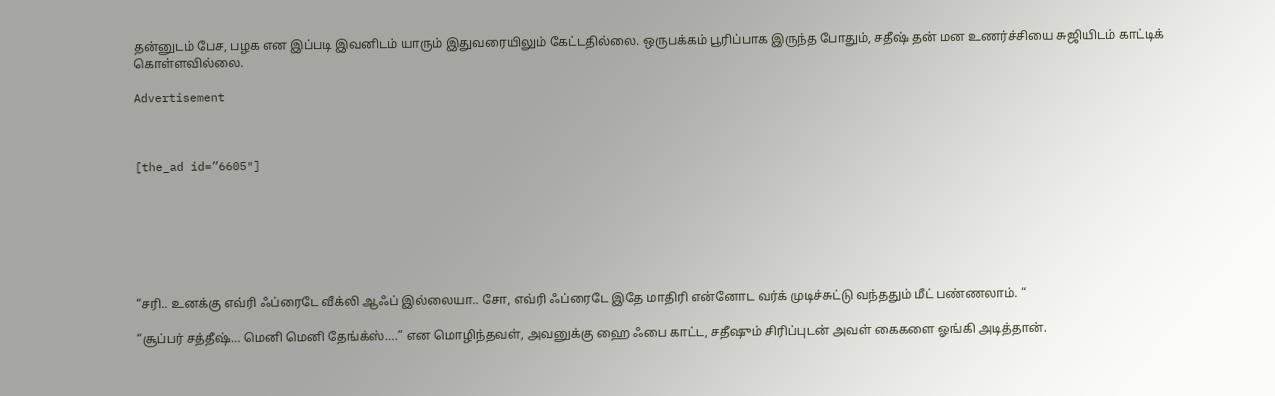தன்னுடம் பேச, பழக என இப்படி இவனிடம் யாரும் இதுவரையிலும் கேட்டதில்லை. ஒருபக்கம் பூரிப்பாக இருந்த போதும், சதீஷ் தன் மன உணர்ச்சியை சுஜியிடம் காட்டிக் கொள்ளவில்லை.

Advertisement



[the_ad id=”6605″]







“சரி.. உனக்கு எவ்ரி ஃப்ரைடே வீக்லி ஆஃப் இல்லையா.. சோ, எவ்ரி ஃப்ரைடே இதே மாதிரி என்னோட வர்க் முடிச்சுட்டு வந்ததும் மீட் பண்ணலாம். “

“சூப்பர் சத்தீஷ்… மெனி மெனி தேங்க்ஸ்….” என மொழிந்தவள், அவனுக்கு ஹை ஃபை காட்ட, சதீஷும் சிரிப்புடன் அவள் கைகளை ஓங்கி அடித்தான்.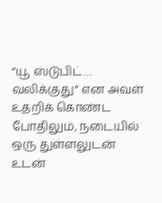“யூ ஸ்டுபிட்… வலிக்குது” என அவள் உதறிக் கொண்ட போதிலும், நடையில் ஒரு துள்ளலுடன் உடன்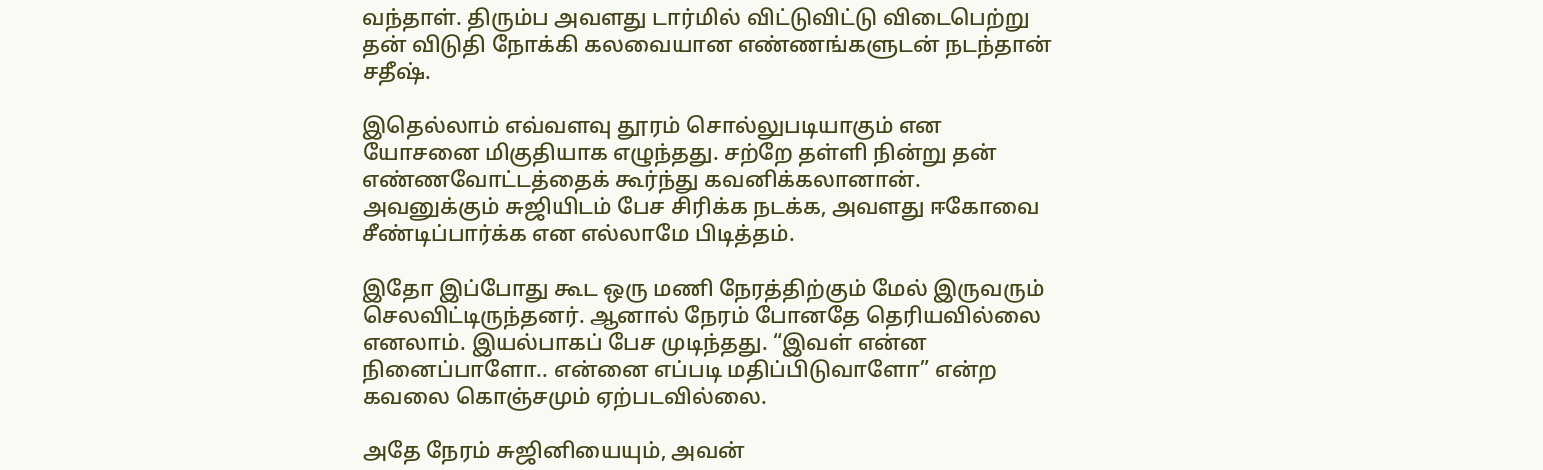வந்தாள். திரும்ப அவளது டார்மில் விட்டுவிட்டு விடைபெற்று தன் விடுதி நோக்கி கலவையான எண்ணங்களுடன் நடந்தான் சதீஷ்.

இதெல்லாம் எவ்வளவு தூரம் சொல்லுபடியாகும் என யோசனை மிகுதியாக எழுந்தது. சற்றே தள்ளி நின்று தன் எண்ணவோட்டத்தைக் கூர்ந்து கவனிக்கலானான். அவனுக்கும் சுஜியிடம் பேச சிரிக்க நடக்க, அவளது ஈகோவை சீண்டிப்பார்க்க என எல்லாமே பிடித்தம்.

இதோ இப்போது கூட ஒரு மணி நேரத்திற்கும் மேல் இருவரும் செலவிட்டிருந்தனர். ஆனால் நேரம் போனதே தெரியவில்லை எனலாம். இயல்பாகப் பேச முடிந்தது. “இவள் என்ன நினைப்பாளோ.. என்னை எப்படி மதிப்பிடுவாளோ” என்ற கவலை கொஞ்சமும் ஏற்படவில்லை.

அதே நேரம் சுஜினியையும், அவன்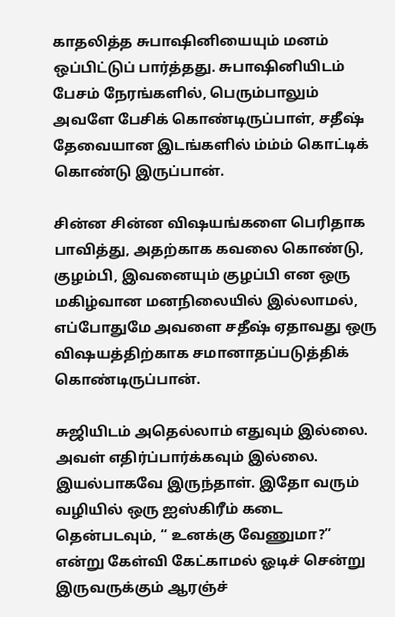காதலித்த சுபாஷினியையும் மனம் ஒப்பிட்டுப் பார்த்தது. சுபாஷினியிடம் பேசம் நேரங்களில், பெரும்பாலும் அவளே பேசிக் கொண்டிருப்பாள், சதீஷ் தேவையான இடங்களில் ம்ம்ம் கொட்டிக் கொண்டு இருப்பான்.

சின்ன சின்ன விஷயங்களை பெரிதாக பாவித்து, அதற்காக கவலை கொண்டு, குழம்பி, இவனையும் குழப்பி என ஒரு மகிழ்வான மனநிலையில் இல்லாமல், எப்போதுமே அவளை சதீஷ் ஏதாவது ஒரு விஷயத்திற்காக சமானாதப்படுத்திக் கொண்டிருப்பான்.

சுஜியிடம் அதெல்லாம் எதுவும் இல்லை. அவள் எதிர்ப்பார்க்கவும் இல்லை. இயல்பாகவே இருந்தாள். இதோ வரும் வழியில் ஒரு ஐஸ்கிரீம் கடை தென்படவும், “ உனக்கு வேணுமா?” என்று கேள்வி கேட்காமல் ஓடிச் சென்று இருவருக்கும் ஆரஞ்ச்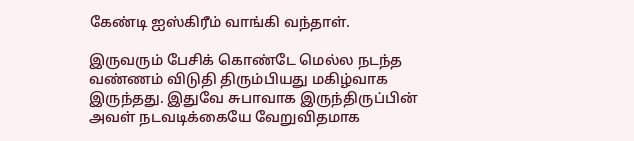கேண்டி ஐஸ்கிரீம் வாங்கி வந்தாள்.

இருவரும் பேசிக் கொண்டே மெல்ல நடந்த வண்ணம் விடுதி திரும்பியது மகிழ்வாக இருந்தது. இதுவே சுபாவாக இருந்திருப்பின் அவள் நடவடிக்கையே வேறுவிதமாக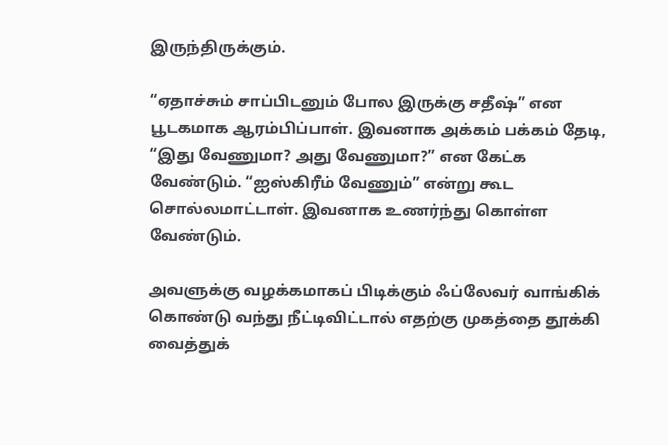இருந்திருக்கும்.

“ஏதாச்சும் சாப்பிடனும் போல இருக்கு சதீஷ்” என பூடகமாக ஆரம்பிப்பாள். இவனாக அக்கம் பக்கம் தேடி, “இது வேணுமா? அது வேணுமா?” என கேட்க வேண்டும். “ஐஸ்கிரீம் வேணும்” என்று கூட சொல்லமாட்டாள். இவனாக உணர்ந்து கொள்ள வேண்டும்.

அவளுக்கு வழக்கமாகப் பிடிக்கும் ஃப்லேவர் வாங்கிக் கொண்டு வந்து நீட்டிவிட்டால் எதற்கு முகத்தை தூக்கி வைத்துக்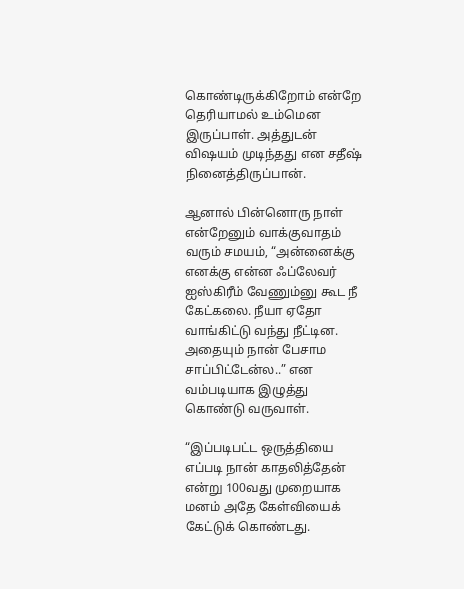கொண்டிருக்கிறோம் என்றே தெரியாமல் உம்மென இருப்பாள். அத்துடன் விஷயம் முடிந்தது என சதீஷ் நினைத்திருப்பான்.

ஆனால் பின்னொரு நாள் என்றேனும் வாக்குவாதம் வரும் சமயம், “அன்னைக்கு எனக்கு என்ன ஃப்லேவர் ஐஸ்கிரீம் வேணும்னு கூட நீ கேட்கலை. நீயா ஏதோ வாங்கிட்டு வந்து நீட்டின. அதையும் நான் பேசாம சாப்பிட்டேன்ல..” என வம்படியாக இழுத்து கொண்டு வருவாள்.

“இப்படிபட்ட ஒருத்தியை எப்படி நான் காதலித்தேன் என்று 100வது முறையாக மனம் அதே கேள்வியைக் கேட்டுக் கொண்டது.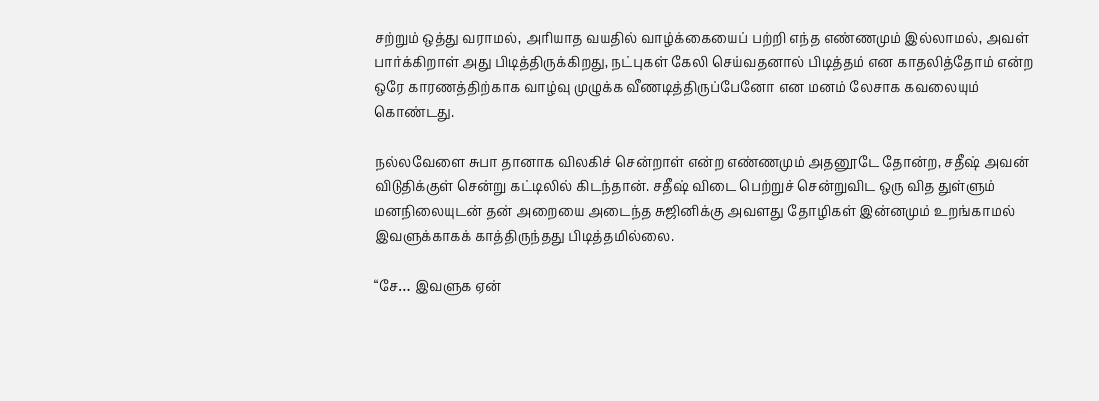சற்றும் ஒத்து வராமல், அரியாத வயதில் வாழ்க்கையைப் பற்றி எந்த எண்ணமும் இல்லாமல், அவள் பார்க்கிறாள் அது பிடித்திருக்கிறது, நட்புகள் கேலி செய்வதனால் பிடித்தம் என காதலித்தோம் என்ற ஒரே காரணத்திற்காக வாழ்வு முழுக்க வீணடித்திருப்பேனோ என மனம் லேசாக கவலையும் கொண்டது.

நல்லவேளை சுபா தானாக விலகிச் சென்றாள் என்ற எண்ணமும் அதனூடே தோன்ற, சதீஷ் அவன் விடுதிக்குள் சென்று கட்டிலில் கிடந்தான். சதீஷ் விடை பெற்றுச் சென்றுவிட ஒரு வித துள்ளும் மனநிலையுடன் தன் அறையை அடைந்த சுஜினிக்கு அவளது தோழிகள் இன்னமும் உறங்காமல் இவளுக்காகக் காத்திருந்தது பிடித்தமில்லை.

“சே… இவளுக ஏன்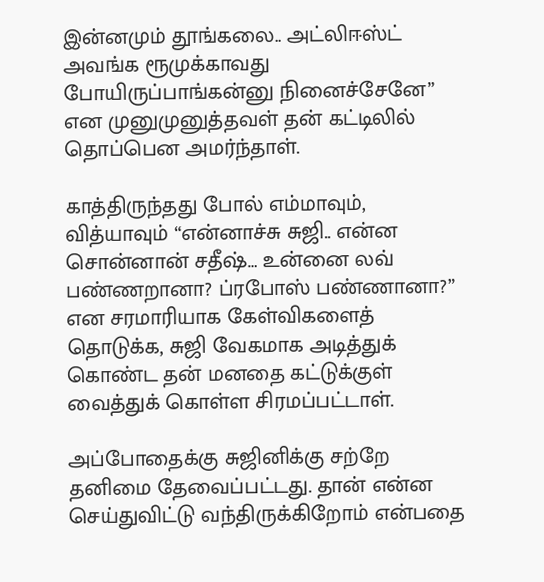இன்னமும் தூங்கலை.. அட்லிஈஸ்ட் அவங்க ரூமுக்காவது போயிருப்பாங்கன்னு நினைச்சேனே” என முனுமுனுத்தவள் தன் கட்டிலில் தொப்பென அமர்ந்தாள்.

காத்திருந்தது போல் எம்மாவும், வித்யாவும் “என்னாச்சு சுஜி.. என்ன சொன்னான் சதீஷ்… உன்னை லவ் பண்ணறானா? ப்ரபோஸ் பண்ணானா?” என சரமாரியாக கேள்விகளைத் தொடுக்க, சுஜி வேகமாக அடித்துக் கொண்ட தன் மனதை கட்டுக்குள் வைத்துக் கொள்ள சிரமப்பட்டாள்.

அப்போதைக்கு சுஜினிக்கு சற்றே தனிமை தேவைப்பட்டது. தான் என்ன செய்துவிட்டு வந்திருக்கிறோம் என்பதை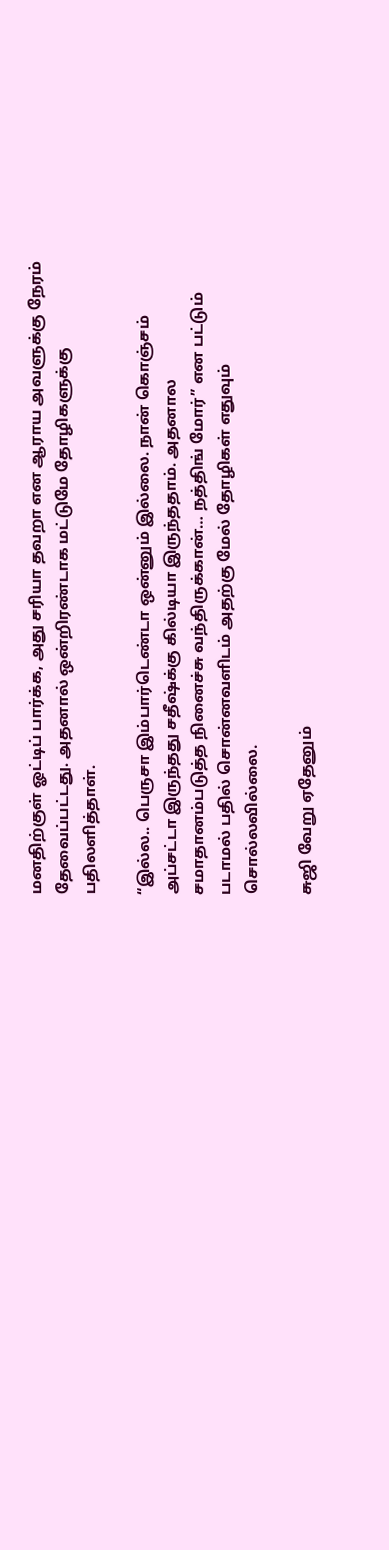மனதிற்குள் ஓட்டிப் பார்க்க, அது சரியா தவறா என ஆராய அவளுக்கு நேரம் தேவைப்பட்டது. அதனால் ஒன்றிரண்டாக மட்டுமே தோழிகளுக்கு பதிலளித்தாள்.

“இல்ல.. பெருசா இம்பார்டெண்டா ஒன்னும் இல்லை. நான் கொஞ்சம் அப்சட்டா இருந்தது சதீஷ்க்கு கில்டியா இருந்ததாம். அதனால சமாதானம்படுத்த நினைச்சு வந்திருக்கான்… நத்திங் மோர்” என பட்டும் படாமல் பதில் சொன்னவளிடம் அதற்கு மேல் தோழிகள் எதுவும் சொல்லவில்லை.

சுஜி வேறு ஏதேனும்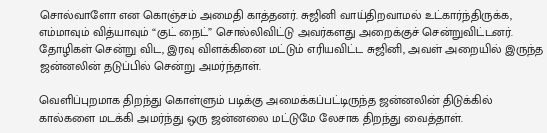சொல்வாளோ என கொஞ்சம் அமைதி காத்தனர். சுஜினி வாய்திறவாமல் உட்கார்ந்திருக்க, எம்மாவும் வித்யாவும் “குட் நைட்” சொல்லிவிட்டு அவர்களது அறைக்குச் சென்றுவிட்டனர். தோழிகள் சென்று விட, இரவு விளக்கினை மட்டும் எரியவிட்ட சுஜினி, அவள் அறையில் இருந்த ஜன்னலின் தடுப்பில் சென்று அமர்ந்தாள்.

வெளிப்புறமாக திறந்து கொள்ளும் படிக்கு அமைக்கப்பட்டிருந்த ஜன்னலின் திடுக்கில் கால்களை மடக்கி அமர்ந்து ஒரு ஜன்னலை மட்டுமே லேசாக திறந்து வைத்தாள்.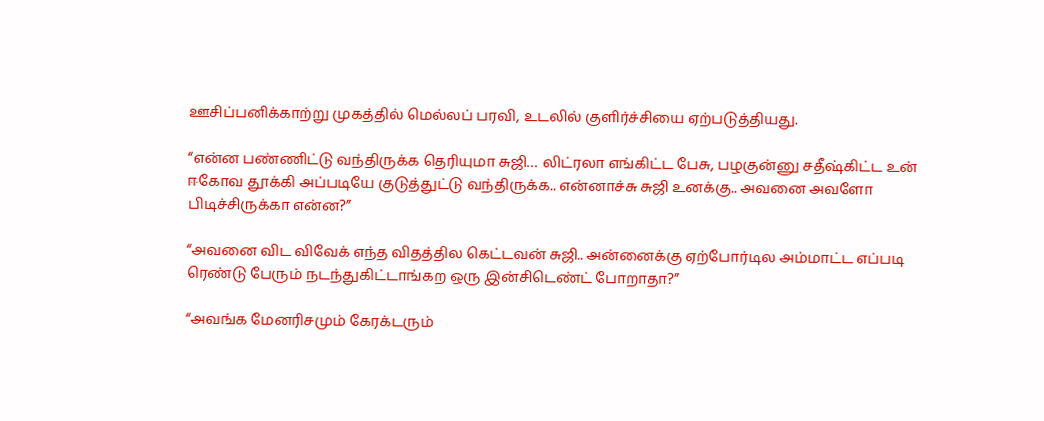ஊசிப்பனிக்காற்று முகத்தில் மெல்லப் பரவி, உடலில் குளிர்ச்சியை ஏற்படுத்தியது.

“என்ன பண்ணிட்டு வந்திருக்க தெரியுமா சுஜி… லிட்ரலா எங்கிட்ட பேசு, பழகுன்னு சதீஷ்கிட்ட உன் ஈகோவ தூக்கி அப்படியே குடுத்துட்டு வந்திருக்க.. என்னாச்சு சுஜி உனக்கு.. அவனை அவளோ பிடிச்சிருக்கா என்ன?”

“அவனை விட விவேக் எந்த விதத்தில கெட்டவன் சுஜி.. அன்னைக்கு ஏற்போர்டில அம்மாட்ட எப்படி ரெண்டு பேரும் நடந்துகிட்டாங்கற ஒரு இன்சிடெண்ட் போறாதா?”

“அவங்க மேனரிசமும் கேரக்டரும்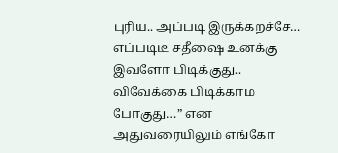புரிய.. அப்படி இருக்கறச்சே… எப்படிடீ சதீஷை உனக்கு இவளோ பிடிக்குது.. விவேக்கை பிடிக்காம போகுது…” என அதுவரையிலும் எங்கோ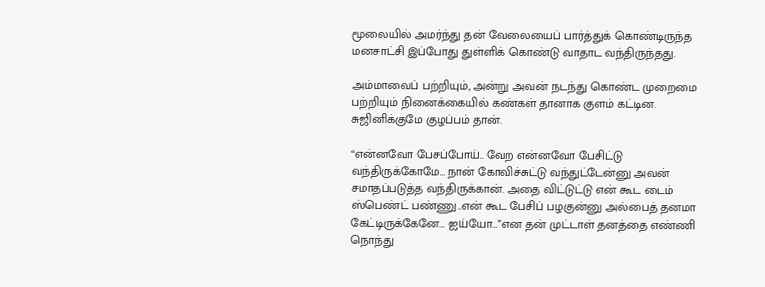மூலையில் அமர்ந்து தன் வேலையைப் பார்த்துக் கொண்டிருந்த மனசாட்சி இப்போது துள்ளிக் கொண்டு வாதாட வந்திருந்தது.

அம்மாவைப் பற்றியும், அன்று அவன் நடந்து கொண்ட முறைமை பற்றியும் நினைக்கையில் கண்கள் தானாக குளம் கட்டின. சுஜினிக்குமே குழப்பம் தான்.

“என்னவோ பேசப்போய்.. வேற என்னவோ பேசிட்டு வந்திருக்கோமே… நான் கோவிச்சுட்டு வந்துட்டேன்னு அவன் சமாதப்படுத்த வந்திருக்கான். அதை விட்டுட்டு என் கூட டைம் ஸ்பெண்ட் பண்ணு..என் கூட பேசிப் பழகுன்னு அல்பைத் தனமா கேட்டிருக்கேனே… ஐய்யோ…”என தன் முட்டாள் தனத்தை எண்ணி நொந்து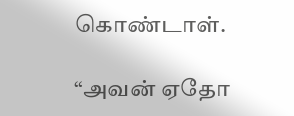கொண்டாள்.

“அவன் ஏதோ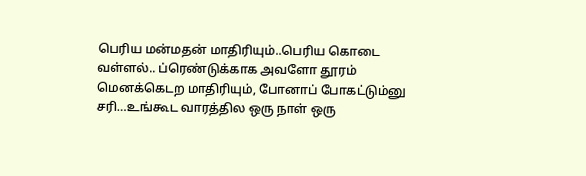பெரிய மன்மதன் மாதிரியும்..பெரிய கொடை வள்ளல்.. ப்ரெண்டுக்காக அவளோ தூரம் மெனக்கெடற மாதிரியும், போனாப் போகட்டும்னு சரி…உங்கூட வாரத்தில ஒரு நாள் ஒரு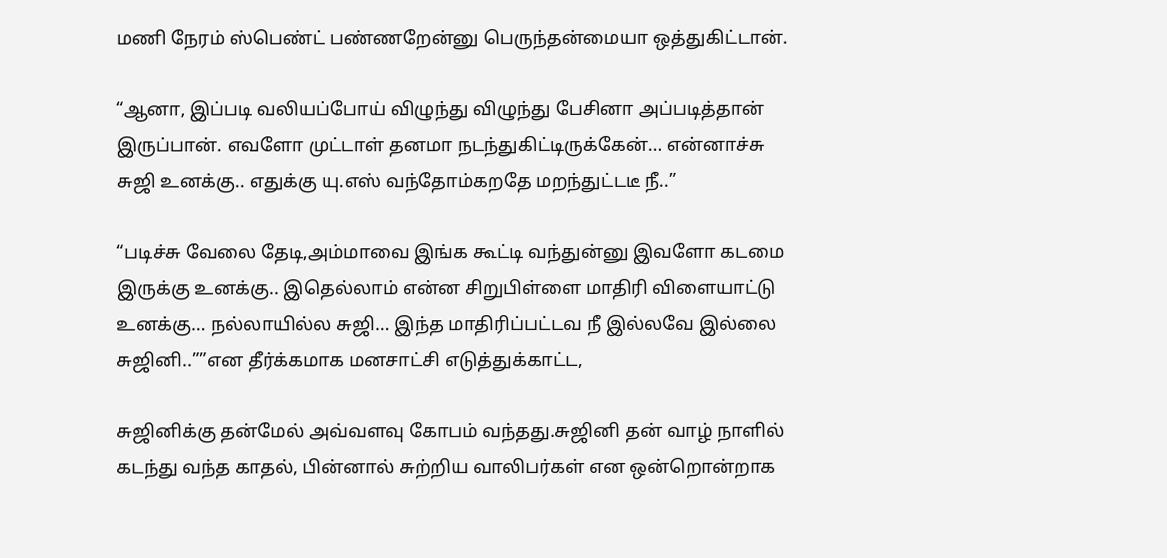மணி நேரம் ஸ்பெண்ட் பண்ணறேன்னு பெருந்தன்மையா ஒத்துகிட்டான்.

“ஆனா, இப்படி வலியப்போய் விழுந்து விழுந்து பேசினா அப்படித்தான் இருப்பான். எவளோ முட்டாள் தனமா நடந்துகிட்டிருக்கேன்… என்னாச்சு சுஜி உனக்கு.. எதுக்கு யு.எஸ் வந்தோம்கறதே மறந்துட்டடீ நீ..”

“படிச்சு வேலை தேடி,அம்மாவை இங்க கூட்டி வந்துன்னு இவளோ கடமை இருக்கு உனக்கு.. இதெல்லாம் என்ன சிறுபிள்ளை மாதிரி விளையாட்டு உனக்கு… நல்லாயில்ல சுஜி… இந்த மாதிரிப்பட்டவ நீ இல்லவே இல்லை சுஜினி..””என தீர்க்கமாக மனசாட்சி எடுத்துக்காட்ட,

சுஜினிக்கு தன்மேல் அவ்வளவு கோபம் வந்தது.சுஜினி தன் வாழ் நாளில் கடந்து வந்த காதல், பின்னால் சுற்றிய வாலிபர்கள் என ஒன்றொன்றாக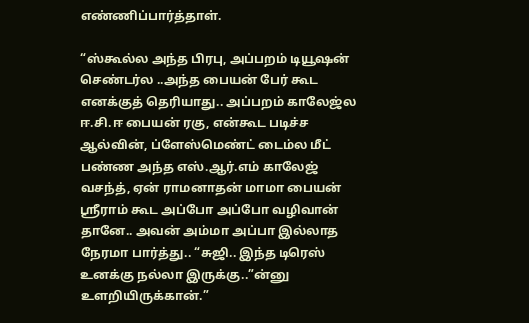எண்ணிப்பார்த்தாள்.

“ஸ்கூல்ல அந்த பிரபு, அப்பறம் டியூஷன் செண்டர்ல ..அந்த பையன் பேர் கூட எனக்குத் தெரியாது.. அப்பறம் காலேஜ்ல ஈ.சி.ஈ பையன் ரகு, என்கூட படிச்ச ஆல்வின், ப்ளேஸ்மெண்ட் டைம்ல மீட் பண்ண அந்த எஸ்.ஆர்.எம் காலேஜ் வசந்த், ஏன் ராமனாதன் மாமா பையன் ஸ்ரீராம் கூட அப்போ அப்போ வழிவான் தானே.. அவன் அம்மா அப்பா இல்லாத நேரமா பார்த்து.. “சுஜி.. இந்த டிரெஸ் உனக்கு நல்லா இருக்கு..”ன்னு உளறியிருக்கான்.”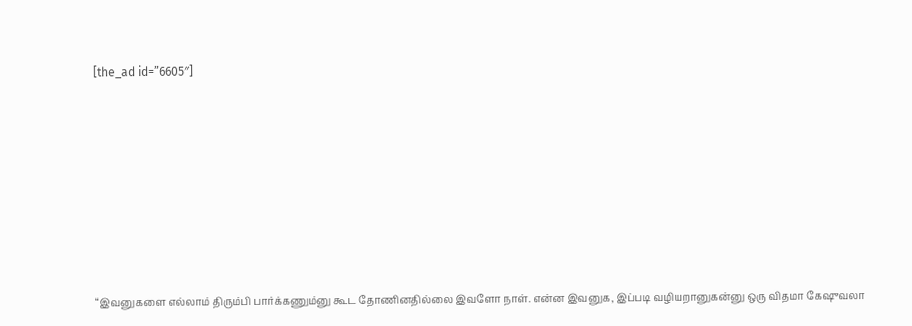[the_ad id=”6605″]









“இவனுகளை எல்லாம் திரும்பி பார்க்கணும்னு கூட தோணினதில்லை இவளோ நாள். என்ன இவனுக, இப்படி வழியறானுகன்னு ஒரு விதமா கேஷுவலா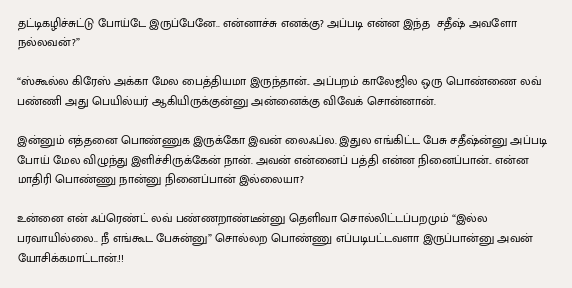தட்டிகழிச்சுட்டு போய்டே இருப்பேனே.. என்னாச்சு எனக்கு? அப்படி என்ன இந்த  சதீஷ் அவளோ நல்லவன்?”

“ஸ்கூல்ல கிரேஸ் அக்கா மேல பைத்தியமா இருந்தான்.. அப்பறம் காலேஜில ஒரு பொண்ணை லவ் பண்ணி அது பெயில்யர் ஆகியிருக்குன்னு அன்னைக்கு விவேக் சொன்னான்.

இன்னும் எத்தனை பொண்ணுக இருக்கோ இவன் லைஃப்ல. இதுல எங்கிட்ட பேசு சதீஷ்ன்னு அப்படி போய் மேல விழுந்து இளிச்சிருக்கேன் நான். அவன் என்னைப் பத்தி என்ன நினைப்பான்.. என்ன மாதிரி பொண்ணு நான்னு நினைப்பான் இல்லையா?

உன்னை என் ஃப்ரெண்ட் லவ் பண்ணறாண்டீன்னு தெளிவா சொல்லிட்டப்பறமும் “இல்ல பரவாயில்லை.. நீ எங்கூட பேசுன்னு” சொல்லற பொண்ணு எப்படிபட்டவளா இருப்பான்னு அவன் யோசிக்கமாட்டான்.!!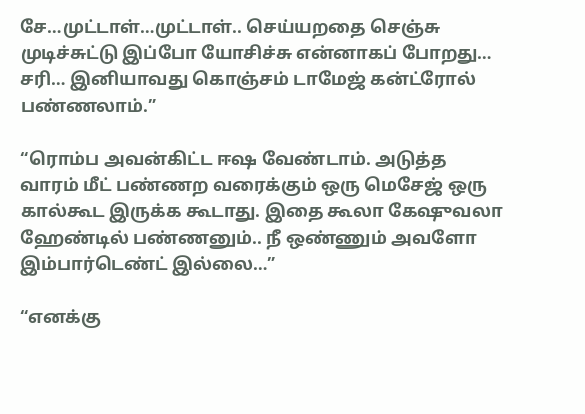சே…முட்டாள்…முட்டாள்.. செய்யறதை செஞ்சு முடிச்சுட்டு இப்போ யோசிச்சு என்னாகப் போறது… சரி… இனியாவது கொஞ்சம் டாமேஜ் கன்ட்ரோல் பண்ணலாம்.”

“ரொம்ப அவன்கிட்ட ஈஷ வேண்டாம். அடுத்த வாரம் மீட் பண்ணற வரைக்கும் ஒரு மெசேஜ் ஒரு கால்கூட இருக்க கூடாது. இதை கூலா கேஷுவலா ஹேண்டில் பண்ணனும்.. நீ ஒண்ணும் அவளோ இம்பார்டெண்ட் இல்லை…”

“எனக்கு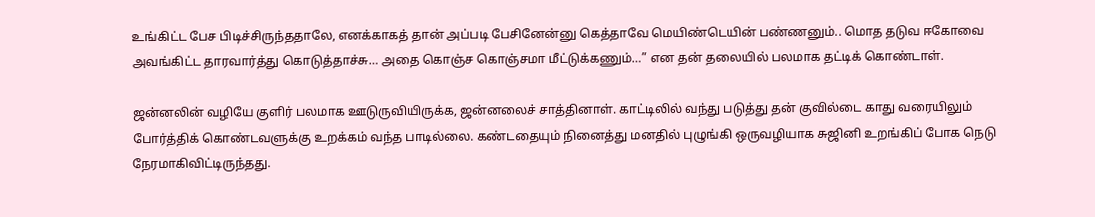உங்கிட்ட பேச பிடிச்சிருந்ததாலே, எனக்காகத் தான் அப்படி பேசினேன்னு கெத்தாவே மெயிண்டெயின் பண்ணனும்.. மொத தடுவ ஈகோவை அவங்கிட்ட தாரவார்த்து கொடுத்தாச்சு… அதை கொஞ்ச கொஞ்சமா மீட்டுக்கணும்…” என தன் தலையில் பலமாக தட்டிக் கொண்டாள்.

ஜன்னலின் வழியே குளிர் பலமாக ஊடுருவியிருக்க, ஜன்னலைச் சாத்தினாள். காட்டிலில் வந்து படுத்து தன் குவில்டை காது வரையிலும் போர்த்திக் கொண்டவளுக்கு உறக்கம் வந்த பாடில்லை. கண்டதையும் நினைத்து மனதில் புழுங்கி ஒருவழியாக சுஜினி உறங்கிப் போக நெடு நேரமாகிவிட்டிருந்தது.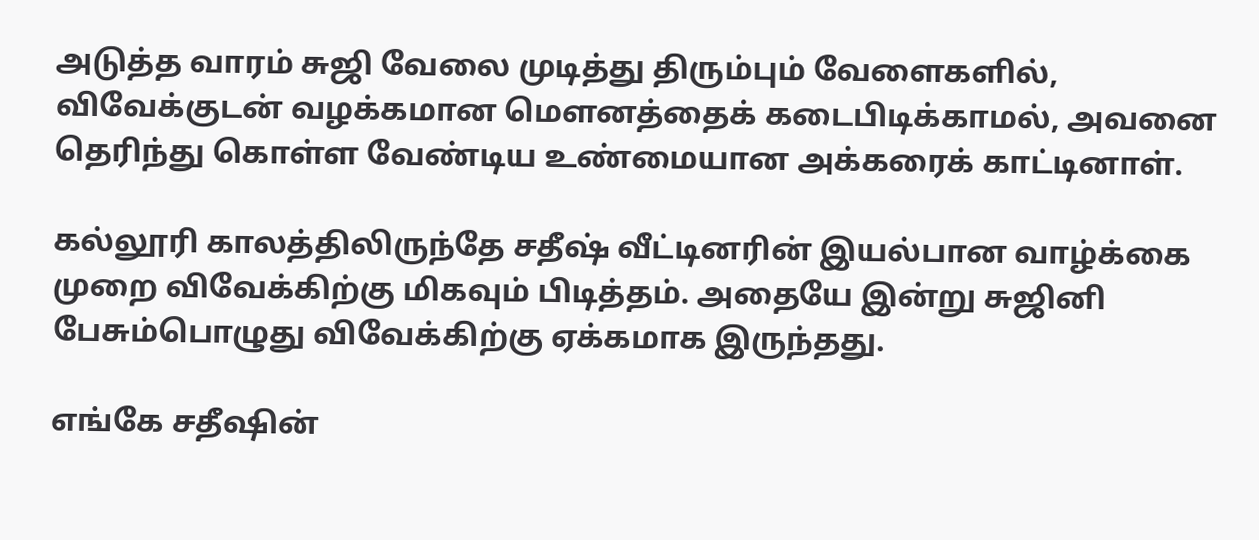அடுத்த வாரம் சுஜி வேலை முடித்து திரும்பும் வேளைகளில்,  விவேக்குடன் வழக்கமான மெளனத்தைக் கடைபிடிக்காமல், அவனை தெரிந்து கொள்ள வேண்டிய உண்மையான அக்கரைக் காட்டினாள்.

கல்லூரி காலத்திலிருந்தே சதீஷ் வீட்டினரின் இயல்பான வாழ்க்கை முறை விவேக்கிற்கு மிகவும் பிடித்தம். அதையே இன்று சுஜினி பேசும்பொழுது விவேக்கிற்கு ஏக்கமாக இருந்தது.

எங்கே சதீஷின்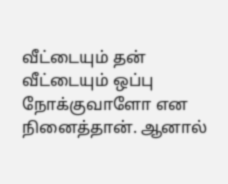வீட்டையும் தன் வீட்டையும் ஒப்பு நோக்குவாளோ என நினைத்தான். ஆனால்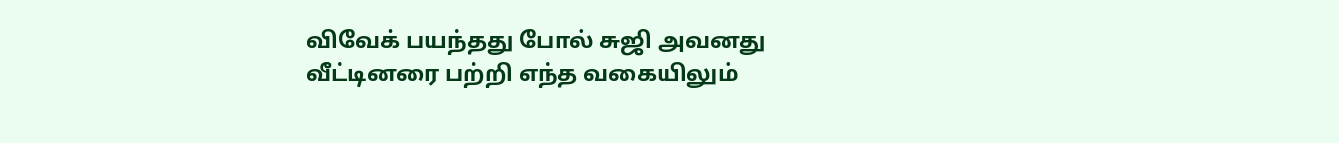விவேக் பயந்தது போல் சுஜி அவனது வீட்டினரை பற்றி எந்த வகையிலும்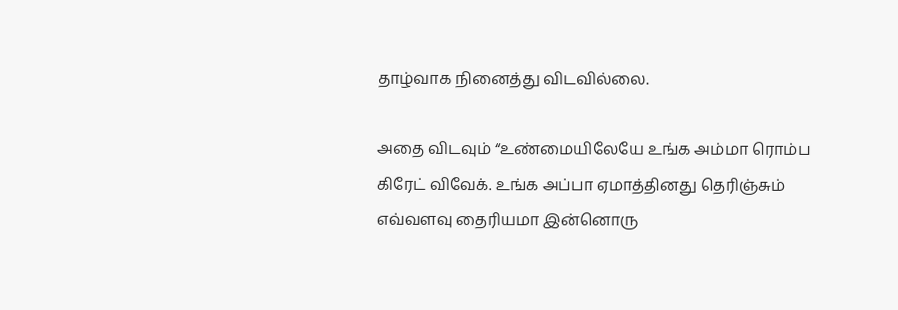தாழ்வாக நினைத்து விடவில்லை.

அதை விடவும் “உண்மையிலேயே உங்க அம்மா ரொம்ப கிரேட் விவேக். உங்க அப்பா ஏமாத்தினது தெரிஞ்சும் எவ்வளவு தைரியமா இன்னொரு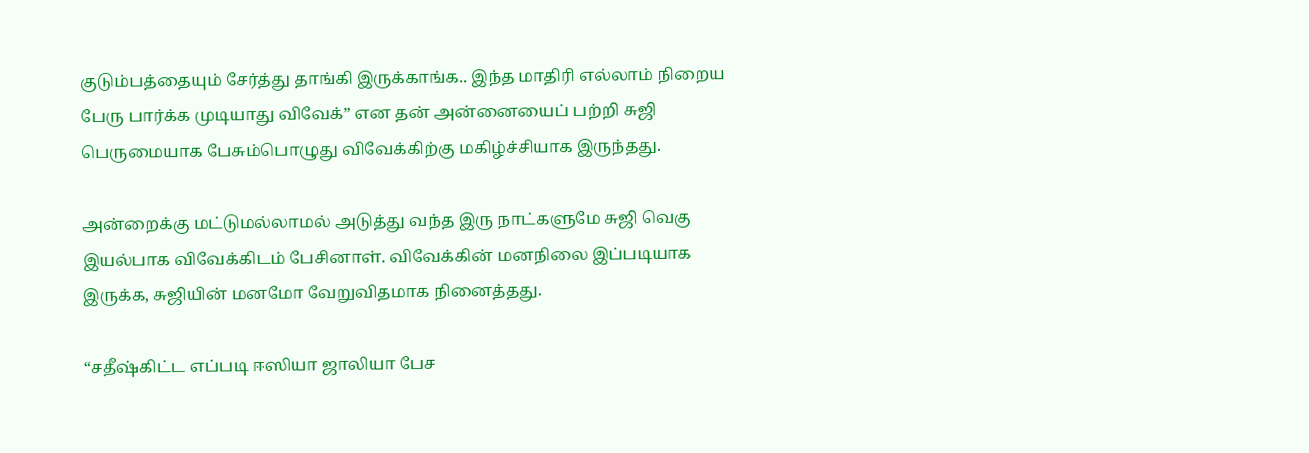குடும்பத்தையும் சேர்த்து தாங்கி இருக்காங்க.. இந்த மாதிரி எல்லாம் நிறைய பேரு பார்க்க முடியாது விவேக்” என தன் அன்னையைப் பற்றி சுஜி பெருமையாக பேசும்பொழுது விவேக்கிற்கு மகிழ்ச்சியாக இருந்தது.

அன்றைக்கு மட்டுமல்லாமல் அடுத்து வந்த இரு நாட்களுமே சுஜி வெகு இயல்பாக விவேக்கிடம் பேசினாள். விவேக்கின் மனநிலை இப்படியாக இருக்க, சுஜியின் மனமோ வேறுவிதமாக நினைத்தது.

“சதீஷ்கிட்ட எப்படி ஈஸியா ஜாலியா பேச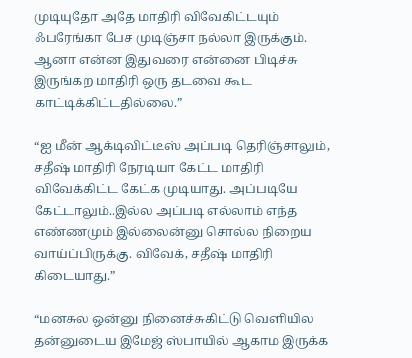முடியுதோ அதே மாதிரி விவேகிட்டயும் ஃபரேங்கா பேச முடிஞ்சா நல்லா இருக்கும். ஆனா என்ன இதுவரை என்னை பிடிச்சு இருங்கற மாதிரி ஒரு தடவை கூட காட்டிக்கிட்டதில்லை.”

“ஐ மீன் ஆக்டிவிட்டீஸ் அப்படி தெரிஞ்சாலும், சதீஷ் மாதிரி நேரடியா கேட்ட மாதிரி விவேக்கிட்ட கேட்க முடியாது. அப்படியே கேட்டாலும்..இல்ல அப்படி எல்லாம் எந்த எண்ணமும் இல்லைன்னு சொல்ல நிறைய வாய்ப்பிருக்கு. விவேக், சதீஷ் மாதிரி கிடையாது.”

“மனசுல ஒன்னு நினைச்சுகிட்டு வெளியில தன்னுடைய இமேஜ் ஸ்பாயில் ஆகாம இருக்க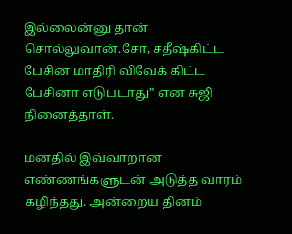இல்லைன்னு தான் சொல்லுவான்.சோ, சதீஷ்கிட்ட பேசின மாதிரி விவேக் கிட்ட பேசினா எடுபடாது” என சுஜி நினைத்தாள்.

மனதில் இவ்வாறான எண்ணங்களுடன் அடுத்த வாரம் கழிந்தது. அன்றைய தினம்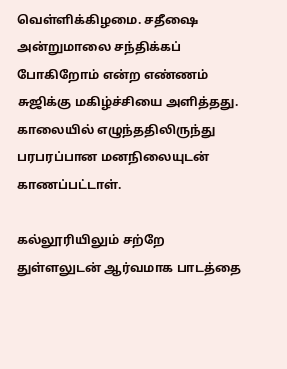வெள்ளிக்கிழமை. சதீஷை அன்றுமாலை சந்திக்கப் போகிறோம் என்ற எண்ணம் சுஜிக்கு மகிழ்ச்சியை அளித்தது. காலையில் எழுந்ததிலிருந்து பரபரப்பான மனநிலையுடன் காணப்பட்டாள்.

கல்லூரியிலும் சற்றே துள்ளலுடன் ஆர்வமாக பாடத்தை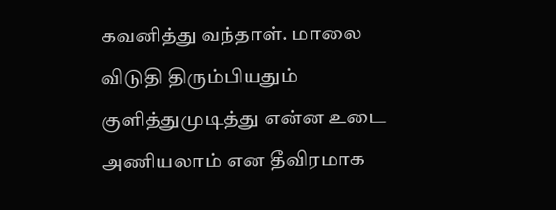கவனித்து வந்தாள். மாலை விடுதி திரும்பியதும் குளித்துமுடித்து என்ன உடை அணியலாம் என தீவிரமாக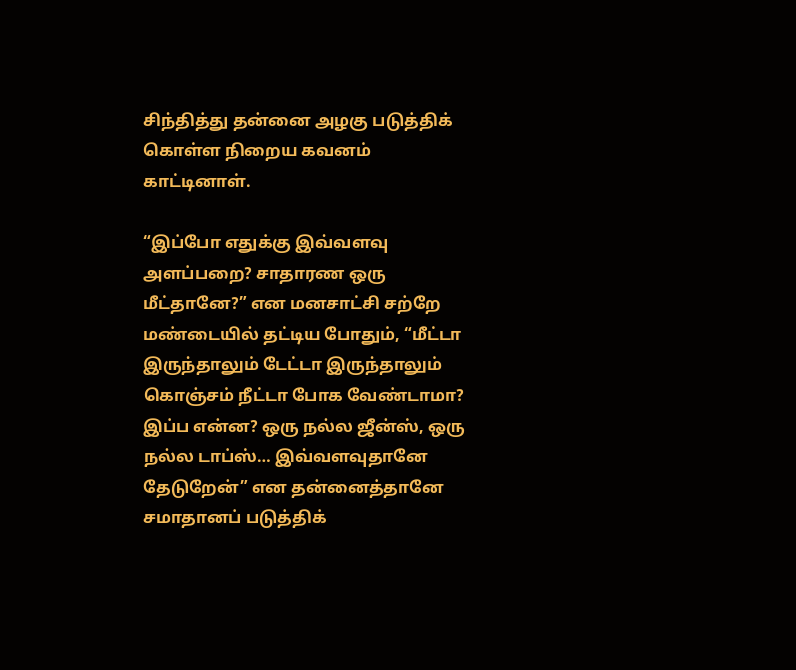சிந்தித்து தன்னை அழகு படுத்திக் கொள்ள நிறைய கவனம் காட்டினாள்.

“இப்போ எதுக்கு இவ்வளவு அளப்பறை? சாதாரண ஒரு மீட்தானே?” என மனசாட்சி சற்றே மண்டையில் தட்டிய போதும், “மீட்டா இருந்தாலும் டேட்டா இருந்தாலும் கொஞ்சம் நீட்டா போக வேண்டாமா? இப்ப என்ன? ஒரு நல்ல ஜீன்ஸ், ஒரு நல்ல டாப்ஸ்… இவ்வளவுதானே தேடுறேன்” என தன்னைத்தானே சமாதானப் படுத்திக்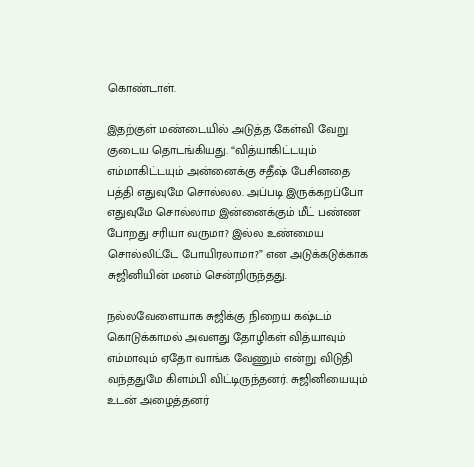கொண்டாள்.

இதற்குள் மண்டையில் அடுத்த கேள்வி வேறு குடைய தொடங்கியது. “வித்யாகிட்டயும் எம்மாகிட்டயும் அன்னைக்கு சதீஷ் பேசினதை பத்தி எதுவுமே சொல்லல. அப்படி இருக்கறப்போ எதுவுமே சொல்லாம இன்னைக்கும் மீட் பண்ண போறது சரியா வருமா? இல்ல உண்மைய சொல்லிட்டே போயிரலாமா?” என அடுக்கடுக்காக சுஜினியின் மனம் சென்றிருந்தது.

நல்லவேளையாக சுஜிக்கு நிறைய கஷ்டம் கொடுக்காமல் அவளது தோழிகள் வித்யாவும் எம்மாவும் ஏதோ வாங்க வேணும் என்று விடுதி வந்ததுமே கிளம்பி விட்டிருந்தனர். சுஜினியையும் உடன் அழைத்தனர்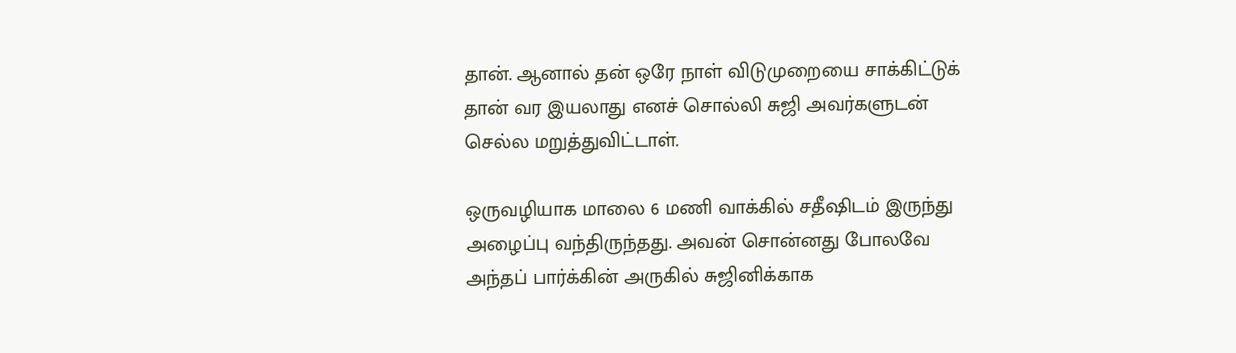தான். ஆனால் தன் ஒரே நாள் விடுமுறையை சாக்கிட்டுக் தான் வர இயலாது எனச் சொல்லி சுஜி அவர்களுடன் செல்ல மறுத்துவிட்டாள்.

ஒருவழியாக மாலை 6 மணி வாக்கில் சதீஷிடம் இருந்து அழைப்பு வந்திருந்தது. அவன் சொன்னது போலவே அந்தப் பார்க்கின் அருகில் சுஜினிக்காக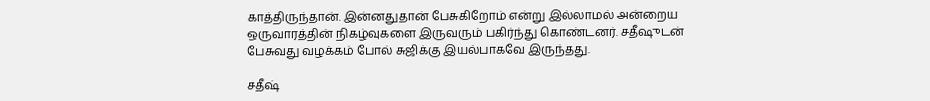காத்திருந்தான். இன்னதுதான் பேசுகிறோம் என்று இல்லாமல் அன்றைய ஒருவாரத்தின் நிகழ்வுகளை இருவரும் பகிர்ந்து கொண்டனர். சதீஷுடன் பேசுவது வழக்கம் போல் சுஜிக்கு இயல்பாகவே இருந்தது.

சதீஷ்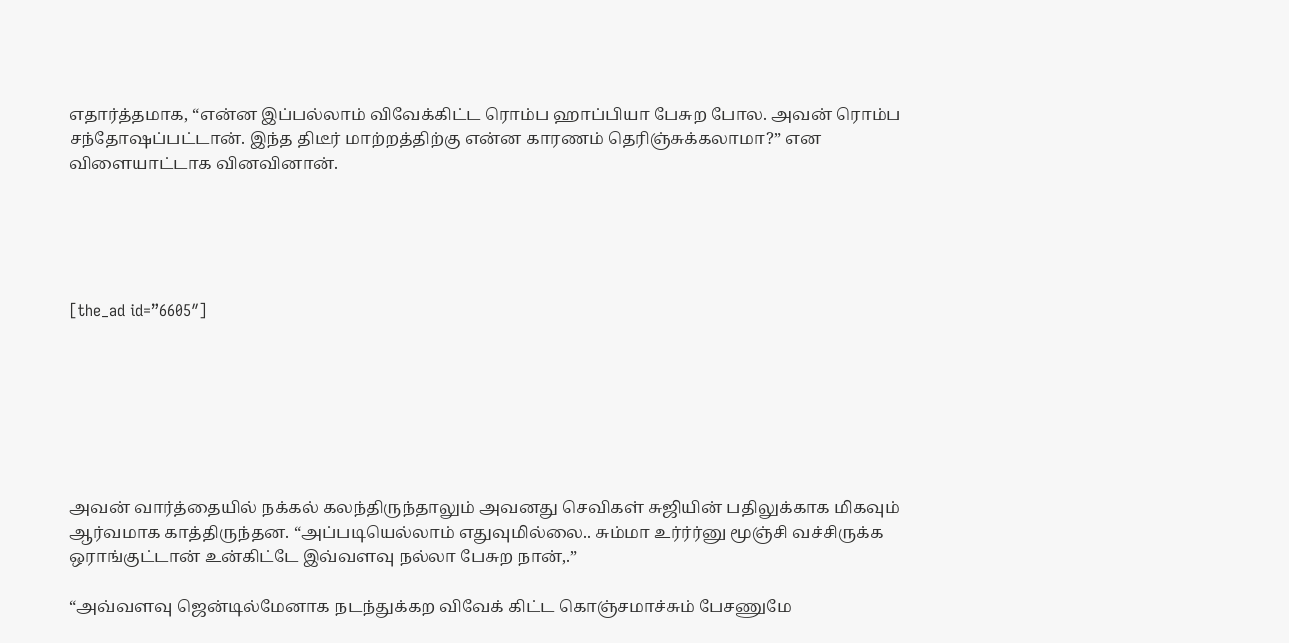எதார்த்தமாக, “என்ன இப்பல்லாம் விவேக்கிட்ட ரொம்ப ஹாப்பியா பேசுற போல. அவன் ரொம்ப சந்தோஷப்பட்டான். இந்த திடீர் மாற்றத்திற்கு என்ன காரணம் தெரிஞ்சுக்கலாமா?” என விளையாட்டாக வினவினான்.





[the_ad id=”6605″]







அவன் வார்த்தையில் நக்கல் கலந்திருந்தாலும் அவனது செவிகள் சுஜியின் பதிலுக்காக மிகவும் ஆர்வமாக காத்திருந்தன. “அப்படியெல்லாம் எதுவுமில்லை.. சும்மா உர்ர்ர்னு மூஞ்சி வச்சிருக்க ஒராங்குட்டான் உன்கிட்டே இவ்வளவு நல்லா பேசுற நான்,.”

“அவ்வளவு ஜென்டில்மேனாக நடந்துக்கற விவேக் கிட்ட கொஞ்சமாச்சும் பேசணுமே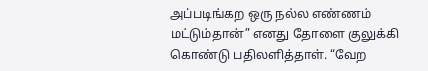அப்படிங்கற ஒரு நல்ல எண்ணம் மட்டும்தான்” எனது தோளை குலுக்கி கொண்டு பதிலளித்தாள். “வேற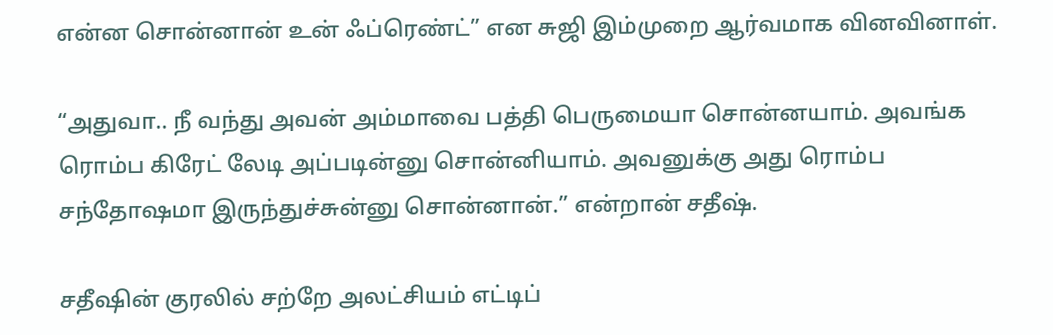என்ன சொன்னான் உன் ஃப்ரெண்ட்” என சுஜி இம்முறை ஆர்வமாக வினவினாள்.

“அதுவா.. நீ வந்து அவன் அம்மாவை பத்தி பெருமையா சொன்னயாம். அவங்க ரொம்ப கிரேட் லேடி அப்படின்னு சொன்னியாம். அவனுக்கு அது ரொம்ப சந்தோஷமா இருந்துச்சுன்னு சொன்னான்.” என்றான் சதீஷ்.

சதீஷின் குரலில் சற்றே அலட்சியம் எட்டிப்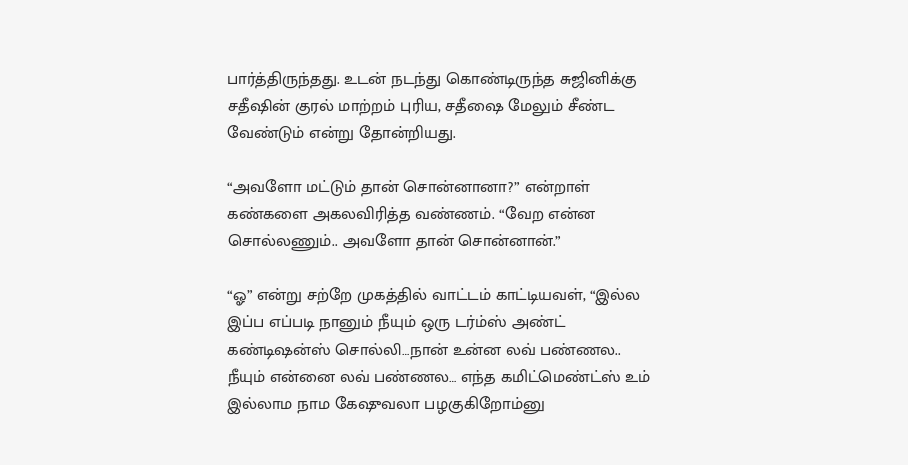பார்த்திருந்தது. உடன் நடந்து கொண்டிருந்த சுஜினிக்கு சதீஷின் குரல் மாற்றம் புரிய, சதீஷை மேலும் சீண்ட வேண்டும் என்று தோன்றியது.

“அவளோ மட்டும் தான் சொன்னானா?” என்றாள் கண்களை அகலவிரித்த வண்ணம். “வேற என்ன சொல்லணும்.. அவளோ தான் சொன்னான்.”

“ஓ” என்று சற்றே முகத்தில் வாட்டம் காட்டியவள், “இல்ல இப்ப எப்படி நானும் நீயும் ஒரு டர்ம்ஸ் அண்ட் கண்டிஷன்ஸ் சொல்லி…நான் உன்ன லவ் பண்ணல.. நீயும் என்னை லவ் பண்ணல… எந்த கமிட்மெண்ட்ஸ் உம் இல்லாம நாம கேஷுவலா பழகுகிறோம்னு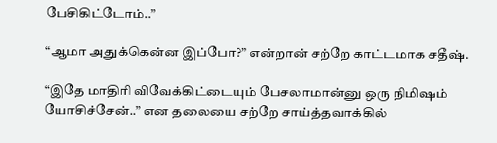பேசிகிட்டோம்..”

“ஆமா அதுக்கென்ன இப்போ?” என்றான் சற்றே காட்டமாக சதீஷ்.

“இதே மாதிரி விவேக்கிட்டையும் பேசலாமான்னு ஒரு நிமிஷம் யோசிச்சேன்..” என தலையை சற்றே சாய்த்தவாக்கில்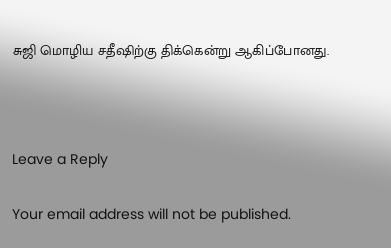சுஜி மொழிய சதீஷிற்கு திக்கென்று ஆகிப்போனது.



Leave a Reply

Your email address will not be published.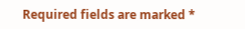Required fields are marked *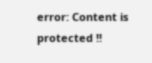error: Content is protected !!